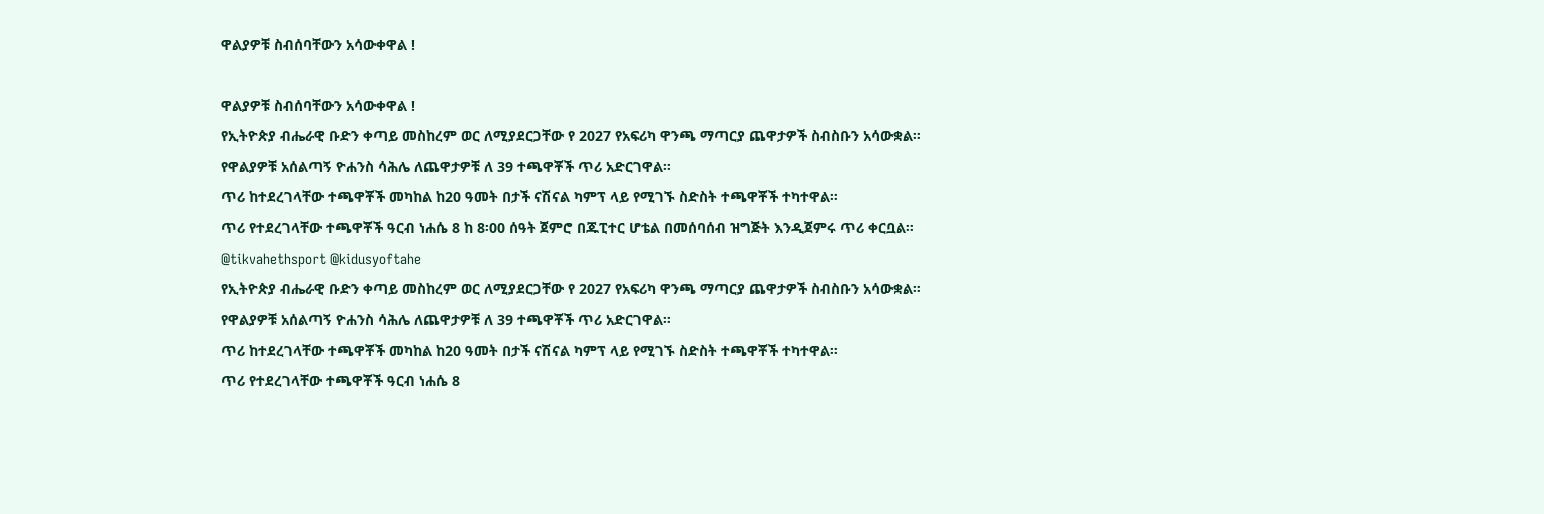ዋልያዎቹ ስብሰባቸውን አሳውቀዋል !

ዋልያዎቹ ስብሰባቸውን አሳውቀዋል !
የኢትዮጵያ ብሔራዊ ቡድን ቀጣይ መስከረም ወር ለሚያደርጋቸው የ 2027 የአፍሪካ ዋንጫ ማጣርያ ጨዋታዎች ስብስቡን አሳውቋል።
የዋልያዎቹ አሰልጣኝ ዮሐንስ ሳሕሌ ለጨዋታዎቹ ለ 39 ተጫዋቾች ጥሪ አድርገዋል።
ጥሪ ከተደረገላቸው ተጫዋቾች መካከል ከ20 ዓመት በታች ናሽናል ካምፕ ላይ የሚገኙ ስድስት ተጫዋቾች ተካተዋል።
ጥሪ የተደረገላቸው ተጫዋቾች ዓርብ ነሐሴ 8 ከ 8፡00 ሰዓት ጀምሮ በጁፒተር ሆቴል በመሰባሰብ ዝግጅት እንዲጀምሩ ጥሪ ቀርቧል።
@tikvahethsport @kidusyoftahe
የኢትዮጵያ ብሔራዊ ቡድን ቀጣይ መስከረም ወር ለሚያደርጋቸው የ 2027 የአፍሪካ ዋንጫ ማጣርያ ጨዋታዎች ስብስቡን አሳውቋል።
የዋልያዎቹ አሰልጣኝ ዮሐንስ ሳሕሌ ለጨዋታዎቹ ለ 39 ተጫዋቾች ጥሪ አድርገዋል።
ጥሪ ከተደረገላቸው ተጫዋቾች መካከል ከ20 ዓመት በታች ናሽናል ካምፕ ላይ የሚገኙ ስድስት ተጫዋቾች ተካተዋል።
ጥሪ የተደረገላቸው ተጫዋቾች ዓርብ ነሐሴ 8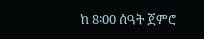ከ 8፡00 ሰዓት ጀምሮ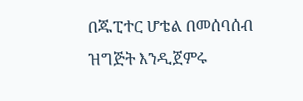በጁፒተር ሆቴል በመሰባሰብ ዝግጅት እንዲጀምሩ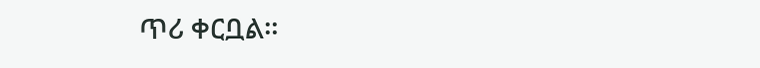ጥሪ ቀርቧል።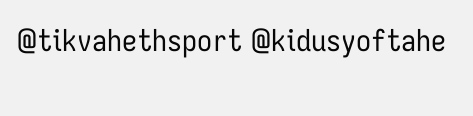@tikvahethsport @kidusyoftahe